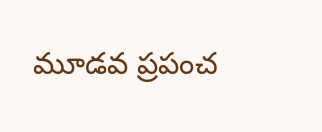మూడవ ప్రపంచ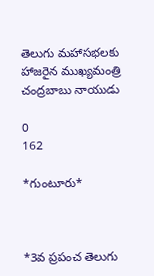తెలుగు మహాసభలకు హాజరైన ముఖ్యమంత్రి చంద్రబాబు నాయుడు

0
162

*గుంటూరు*



*3వ ప్రపంచ తెలుగు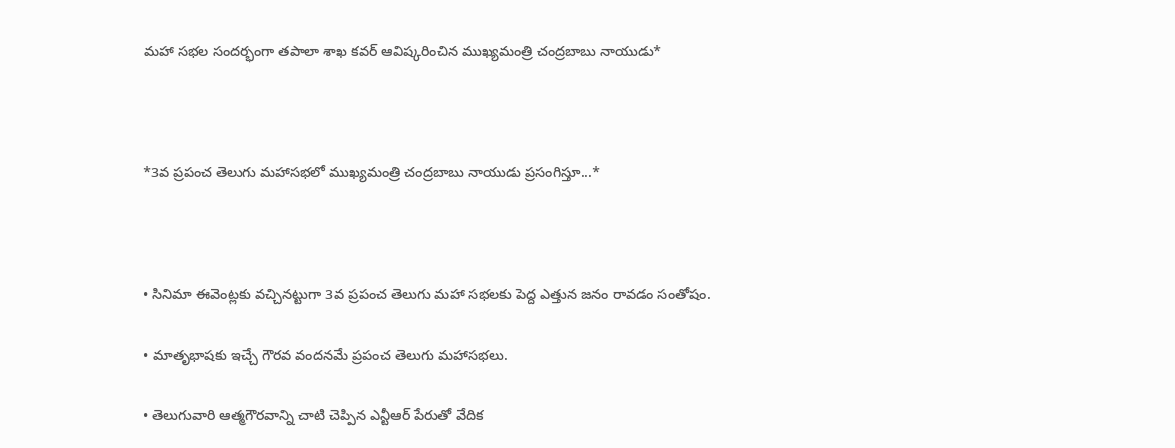మహా సభల సందర్భంగా తపాలా శాఖ కవర్ ఆవిష్కరించిన ముఖ్యమంత్రి చంద్రబాబు నాయుడు*



*3వ ప్రపంచ తెలుగు మహాసభలో ముఖ్యమంత్రి చంద్రబాబు నాయుడు ప్రసంగిస్తూ...*



• సినిమా ఈవెంట్లకు వచ్చినట్టుగా 3వ ప్రపంచ తెలుగు మహా సభలకు పెద్ద ఎత్తున జనం రావడం సంతోషం.

• మాతృభాషకు ఇచ్చే గౌరవ వందనమే ప్రపంచ తెలుగు మహాసభలు.

• తెలుగువారి ఆత్మగౌరవాన్ని చాటి చెప్పిన ఎన్టీఆర్ పేరుతో వేదిక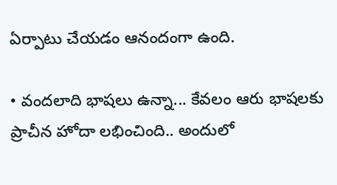ఏర్పాటు చేయడం ఆనందంగా ఉంది.

• వందలాది భాషలు ఉన్నా... కేవలం ఆరు భాషలకు ప్రాచీన హోదా లభించింది.. అందులో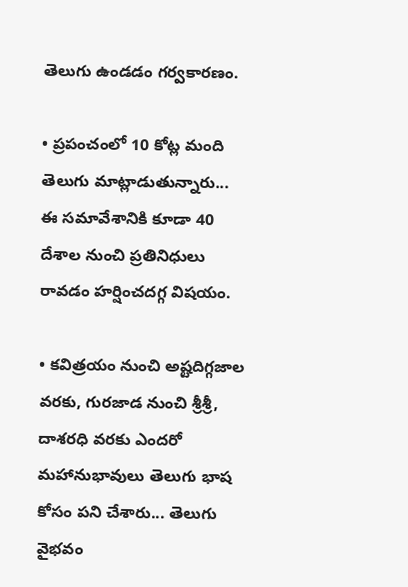తెలుగు ఉండడం గర్వకారణం.

• ప్రపంచంలో 10 కోట్ల మంది తెలుగు మాట్లాడుతున్నారు... ఈ సమావేశానికి కూడా 40 దేశాల నుంచి ప్రతినిధులు రావడం హర్షించదగ్గ విషయం.

• కవిత్రయం నుంచి అష్టదిగ్గజాల వరకు, గురజాడ నుంచి శ్రీశ్రీ, దాశరధి వరకు ఎందరో మహానుభావులు తెలుగు భాష కోసం పని చేశారు... తెలుగు వైభవం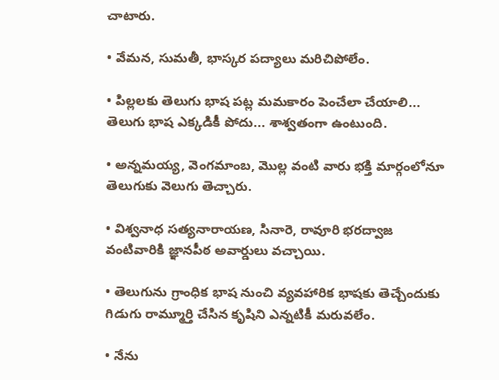చాటారు.

• వేమన, సుమతీ, భాస్కర పద్యాలు మరిచిపోలేం.

• పిల్లలకు తెలుగు భాష పట్ల మమకారం పెంచేలా చేయాలి... తెలుగు భాష ఎక్కడికీ పోదు... శాశ్వతంగా ఉంటుంది.

• అన్నమయ్య, వెంగమాంబ, మొల్ల వంటి వారు భక్తి మార్గంలోనూ తెలుగుకు వెలుగు తెచ్చారు.

• విశ్వనాధ సత్యనారాయణ, సినారె, రావూరి భరద్వాజ వంటివారికి జ్ఞానపీఠ అవార్డులు వచ్చాయి.

• తెలుగును గ్రాంధిక భాష నుంచి వ్యవహారిక భాషకు తెచ్చేందుకు గిడుగు రామ్మూర్తి చేసిన కృషిని ఎన్నటికీ మరువలేం.

• నేను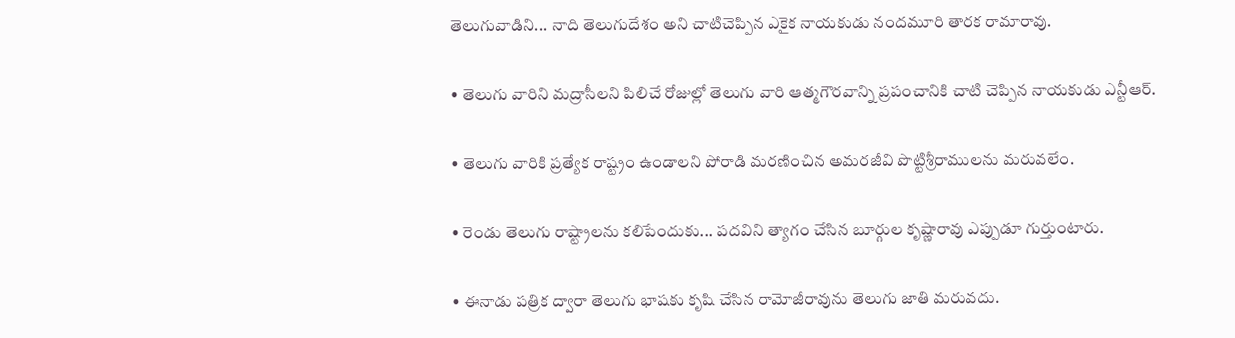తెలుగువాడిని... నాది తెలుగుదేశం అని చాటిచెప్పిన ఎకైక నాయకుడు నందమూరి తారక రామారావు.

• తెలుగు వారిని మద్రాసీలని పిలిచే రోజుల్లో తెలుగు వారి ఆత్మగౌరవాన్ని ప్రపంచానికి చాటి చెప్పిన నాయకుడు ఎన్టీఆర్.

• తెలుగు వారికి ప్రత్యేక రాష్ట్రం ఉండాలని పోరాడి మరణించిన అమరజీవి పొట్టిశ్రీరాములను మరువలేం.

• రెండు తెలుగు రాష్ట్రాలను కలిపేందుకు... పదవిని త్యాగం చేసిన బూర్గుల కృష్ణారావు ఎప్పుడూ గుర్తుంటారు.

• ఈనాడు పత్రిక ద్వారా తెలుగు భాషకు కృషి చేసిన రామోజీరావును తెలుగు జాతి మరువదు.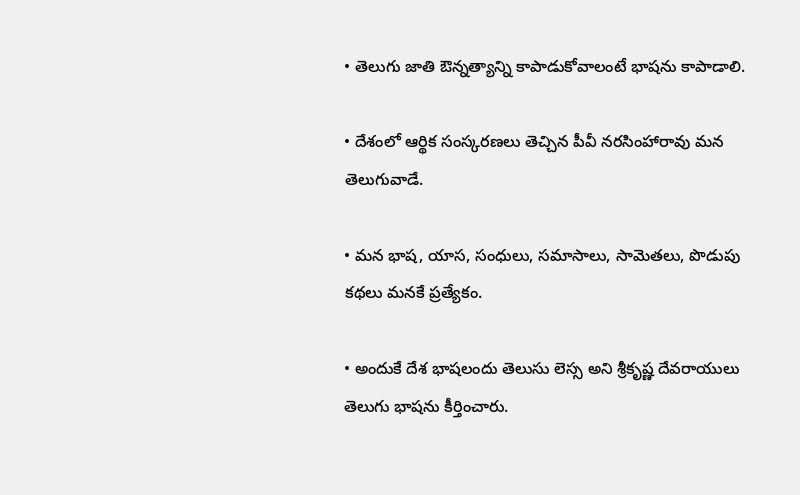• తెలుగు జాతి ఔన్నత్యాన్ని కాపాడుకోవాలంటే భాషను కాపాడాలి.

• దేశంలో ఆర్థిక సంస్కరణలు తెచ్చిన పీవీ నరసింహారావు మన తెలుగువాడే.

• మన భాష, యాస, సంధులు, సమాసాలు, సామెతలు, పొడుపు కథలు మనకే ప్రత్యేకం.

• అందుకే దేశ భాషలందు తెలుసు లెస్స అని శ్రీకృష్ణ దేవరాయులు తెలుగు భాషను కీర్తించారు.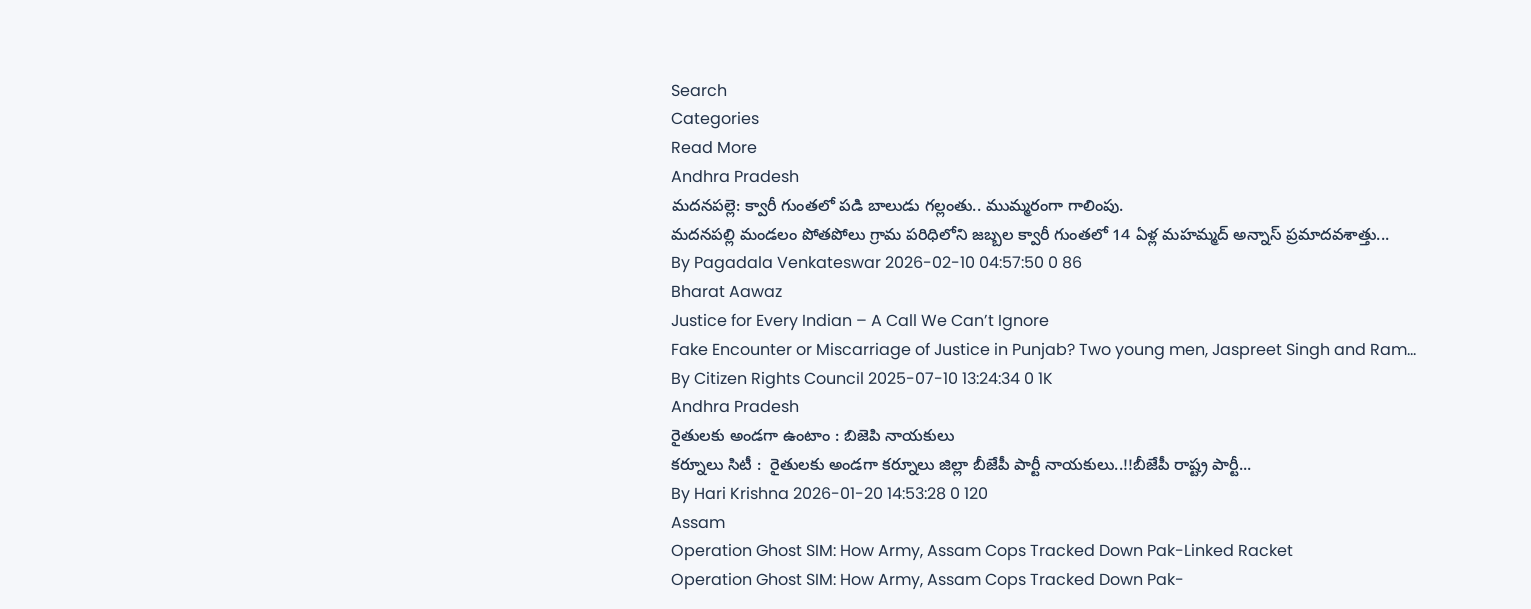Search
Categories
Read More
Andhra Pradesh
మదనపల్లె: క్వారీ గుంతలో పడి బాలుడు గల్లంతు.. ముమ్మరంగా గాలింపు.
మదనపల్లి మండలం పోతపోలు గ్రామ పరిధిలోని జబ్బల క్వారీ గుంతలో 14 ఏళ్ల మహమ్మద్ అన్నాస్ ప్రమాదవశాత్తు...
By Pagadala Venkateswar 2026-02-10 04:57:50 0 86
Bharat Aawaz
Justice for Every Indian – A Call We Can’t Ignore
Fake Encounter or Miscarriage of Justice in Punjab? Two young men, Jaspreet Singh and Ram...
By Citizen Rights Council 2025-07-10 13:24:34 0 1K
Andhra Pradesh
రైతులకు అండగా ఉంటాం : బిజెపి నాయకులు
కర్నూలు సిటీ :  రైతులకు అండగా కర్నూలు జిల్లా బీజేపీ పార్టీ నాయకులు..!!బీజేపీ రాష్ట్ర పార్టీ...
By Hari Krishna 2026-01-20 14:53:28 0 120
Assam
Operation Ghost SIM: How Army, Assam Cops Tracked Down Pak-Linked Racket
Operation Ghost SIM: How Army, Assam Cops Tracked Down Pak-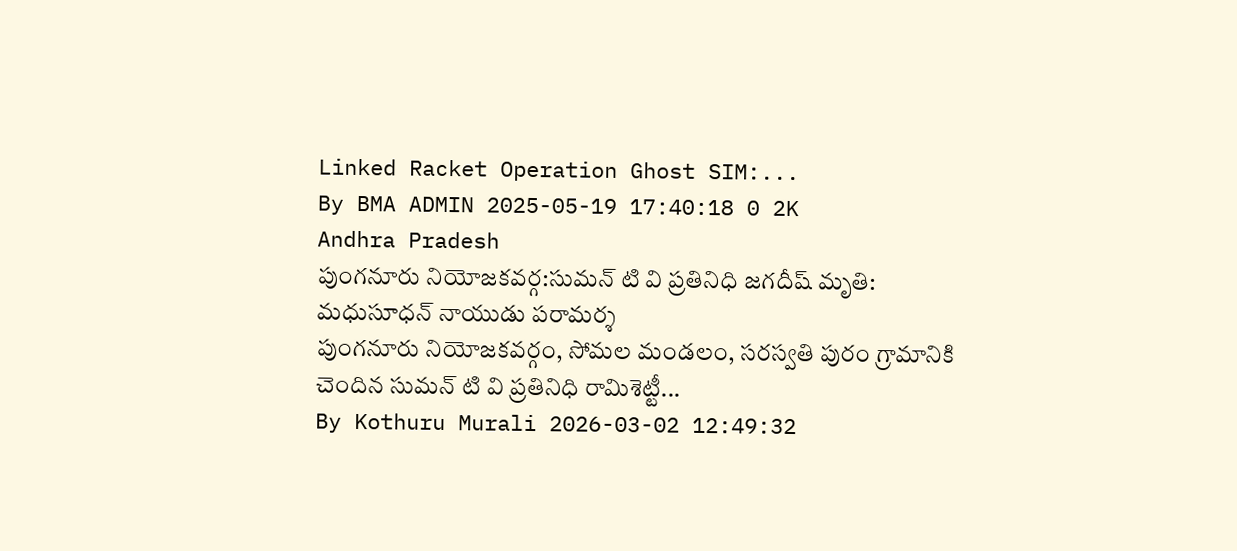Linked Racket Operation Ghost SIM:...
By BMA ADMIN 2025-05-19 17:40:18 0 2K
Andhra Pradesh
పుంగనూరు నియోజకవర్గ:సుమన్ టి వి ప్రతినిధి జగదీష్ మృతి: మధుసూధన్ నాయుడు పరామర్శ
పుంగనూరు నియోజకవర్గం, సోమల మండలం, సరస్వతి పురం గ్రామానికి చెందిన సుమన్ టి వి ప్రతినిధి రామిశెట్టీ...
By Kothuru Murali 2026-03-02 12:49:32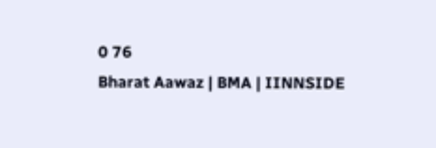0 76
Bharat Aawaz | BMA | IINNSIDE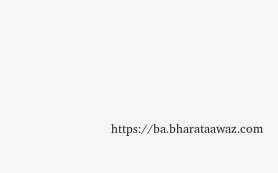https://ba.bharataawaz.com